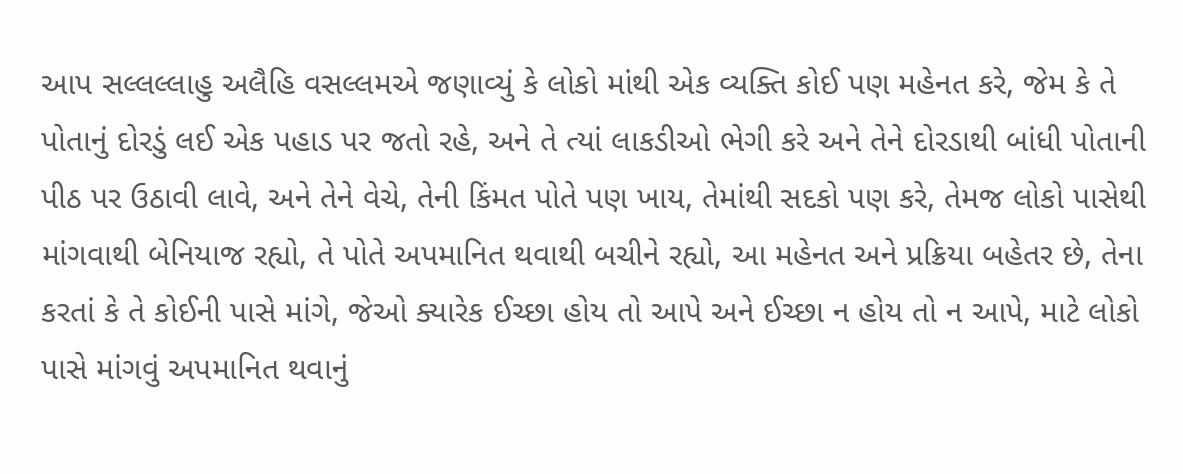આપ સલ્લલ્લાહુ અલૈહિ વસલ્લમએ જણાવ્યું કે લોકો માંથી એક વ્યક્તિ કોઈ પણ મહેનત કરે, જેમ કે તે પોતાનું દોરડું લઈ એક પહાડ પર જતો રહે, અને તે ત્યાં લાકડીઓ ભેગી કરે અને તેને દોરડાથી બાંધી પોતાની પીઠ પર ઉઠાવી લાવે, અને તેને વેચે, તેની કિંમત પોતે પણ ખાય, તેમાંથી સદકો પણ કરે, તેમજ લોકો પાસેથી માંગવાથી બેનિયાજ રહ્યો, તે પોતે અપમાનિત થવાથી બચીને રહ્યો, આ મહેનત અને પ્રક્રિયા બહેતર છે, તેના કરતાં કે તે કોઈની પાસે માંગે, જેઓ ક્યારેક ઈચ્છા હોય તો આપે અને ઈચ્છા ન હોય તો ન આપે, માટે લોકો પાસે માંગવું અપમાનિત થવાનું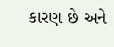કારણ છે અને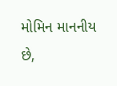મોમિન માનનીય છે,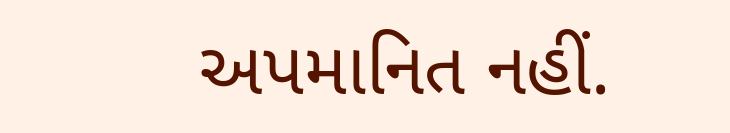અપમાનિત નહીં.